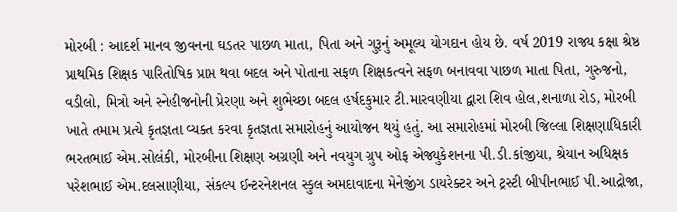મોરબી : આદર્શ માનવ જીવનના ઘડતર પાછળ માતા, પિતા અને ગુરૂનું અમૂલ્ય યોગદાન હોય છે. વર્ષ 2019 રાજ્ય કક્ષા શ્રેષ્ઠ પ્રાથમિક શિક્ષક પારિતોષિક પ્રાપ્ત થવા બદલ અને પોતાના સફળ શિક્ષકત્વને સફળ બનાવવા પાછળ માતા પિતા, ગુરુજનો, વડીલો, મિત્રો અને સ્નેહીજનોની પ્રેરણા અને શુભેચ્છા બદલ હર્ષદકુમાર ટી.મારવણીયા દ્વારા શિવ હોલ,શનાળા રોડ, મોરબી ખાતે તમામ પ્રત્યે કૃતજ્ઞતા વ્યક્ત કરવા કૃતજ્ઞતા સમારોહનું આયોજન થયું હતું. આ સમારોહમાં મોરબી જિલ્લા શિક્ષણાધિકારી ભરતભાઈ એમ.સોલંકી, મોરબીના શિક્ષણ અગ્રણી અને નવયુગ ગ્રુપ ઓફ એજ્યુકેશનના પી.ડી.કાંજીયા, શ્રેયાન અધિક્ષક પરેશભાઈ એમ.દલસાણીયા, સંકલ્પ ઈન્ટરનેશનલ સ્કુલ અમદાવાદના મેનેજીંગ ડાયરેક્ટર અને ટ્રસ્ટી બીપીનભાઈ પી.આદ્રોજા,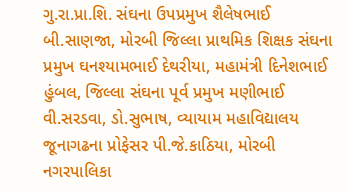ગુ.રા.પ્રા.શિ. સંઘના ઉપપ્રમુખ શૈલેષભાઈ બી.સાણજા, મોરબી જિલ્લા પ્રાથમિક શિક્ષક સંઘના પ્રમુખ ઘનશ્યામભાઈ દેથરીયા, મહામંત્રી દિનેશભાઈ હુંબલ, જિલ્લા સંઘના પૂર્વ પ્રમુખ મણીભાઈ વી.સરડવા, ડો.સુભાષ, વ્યાયામ મહાવિદ્યાલય જૂનાગઢના પ્રોફેસર પી.જે.કાઠિયા, મોરબી નગરપાલિકા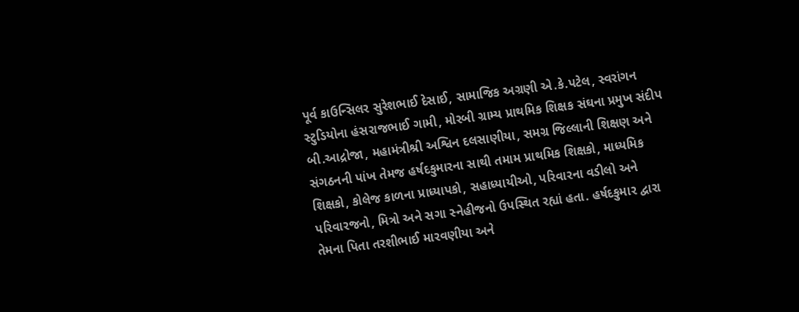પૂર્વ કાઉન્સિલર સુરેશભાઈ દેસાઈ, સામાજિક અગ્રણી એ.કે.પટેલ, સ્વરાંગન સ્ટુડિયોના હંસરાજભાઈ ગામી, મોરબી ગ્રામ્ય પ્રાથમિક શિક્ષક સંઘના પ્રમુખ સંદીપ બી.આદ્રોજા, મહામંત્રીશ્રી અશ્વિન દલસાણીયા, સમગ્ર જિલ્લાની શિક્ષણ અને સંગઠનની પાંખ તેમજ હર્ષદકુમારના સાથી તમામ પ્રાથમિક શિક્ષકો, માધ્યમિક શિક્ષકો, કોલેજ કાળના પ્રાધ્યાપકો, સહાધ્યાયીઓ, પરિવારના વડીલો અને પરિવારજનો, મિત્રો અને સગા સ્નેહીજનો ઉપસ્થિત રહ્યાં હતા. હર્ષદકુમાર દ્વારા તેમના પિતા તરશીભાઈ મારવણીયા અને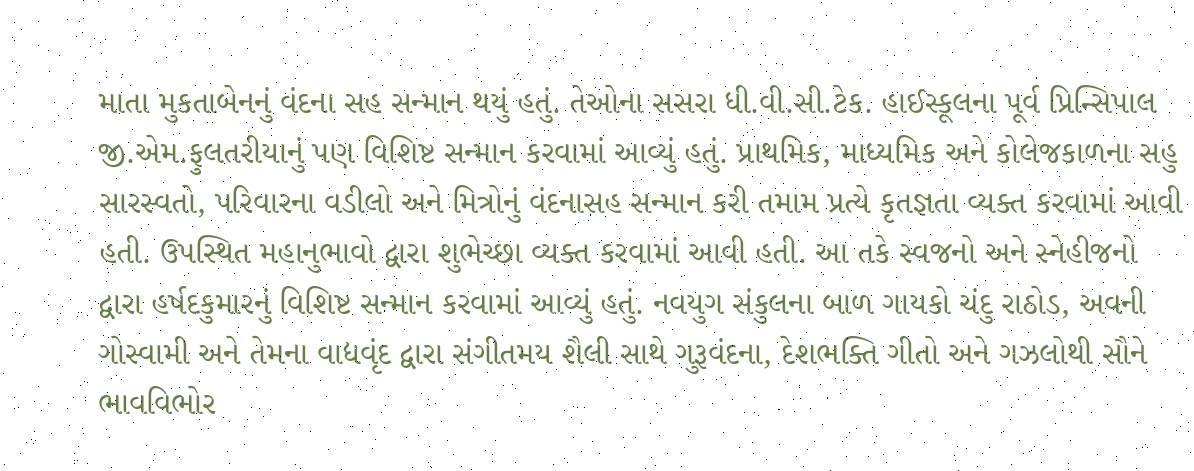માતા મુકતાબેનનું વંદના સહ સન્માન થયું હતું. તેઓના સસરા ધી.વી.સી.ટેક. હાઈસ્કૂલના પૂર્વ પ્રિન્સિપાલ જી.એમ.ફુલતરીયાનું પણ વિશિષ્ટ સન્માન કરવામાં આવ્યું હતું. પ્રાથમિક, માધ્યમિક અને કોલેજકાળના સહુ સારસ્વતો, પરિવારના વડીલો અને મિત્રોનું વંદનાસહ સન્માન કરી તમામ પ્રત્યે કૃતજ્ઞતા વ્યક્ત કરવામાં આવી હતી. ઉપસ્થિત મહાનુભાવો દ્વારા શુભેચ્છા વ્યક્ત કરવામાં આવી હતી. આ તકે સ્વજનો અને સ્નેહીજનો દ્વારા હર્ષદકુમારનું વિશિષ્ટ સન્માન કરવામાં આવ્યું હતું. નવયુગ સંકુલના બાળ ગાયકો ચંદુ રાઠોડ, અવની ગોસ્વામી અને તેમના વાદ્યવૃંદ દ્વારા સંગીતમય શૈલી સાથે ગુરૂવંદના, દેશભક્તિ ગીતો અને ગઝલોથી સૌને ભાવવિભોર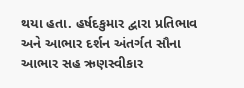થયા હતા. હર્ષદકુમાર દ્વારા પ્રતિભાવ અને આભાર દર્શન અંતર્ગત સૌના આભાર સહ ઋણસ્વીકાર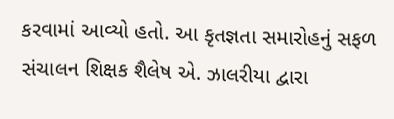કરવામાં આવ્યો હતો. આ કૃતજ્ઞતા સમારોહનું સફળ સંચાલન શિક્ષક શૈલેષ એ. ઝાલરીયા દ્વારા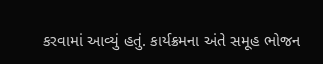કરવામાં આવ્યું હતું. કાર્યક્રમના અંતે સમૂહ ભોજન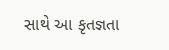સાથે આ કૃતજ્ઞતા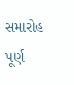સમારોહ પૂર્ણ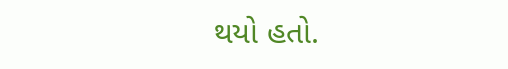થયો હતો.